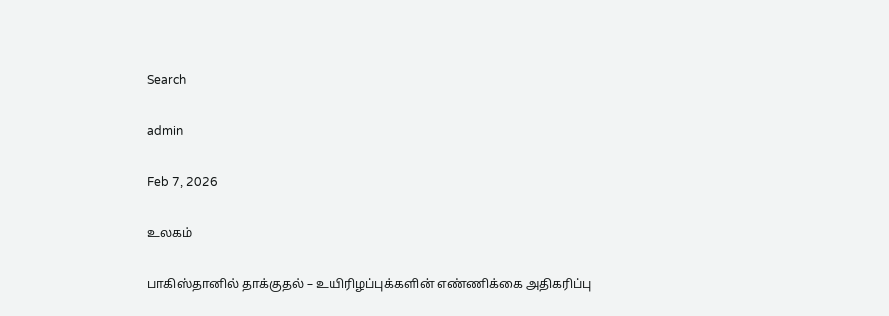Search

admin

Feb 7, 2026

உலகம்

பாகிஸ்தானில் தாக்குதல் – உயிரிழப்புக்களின் எண்ணிக்கை அதிகரிப்பு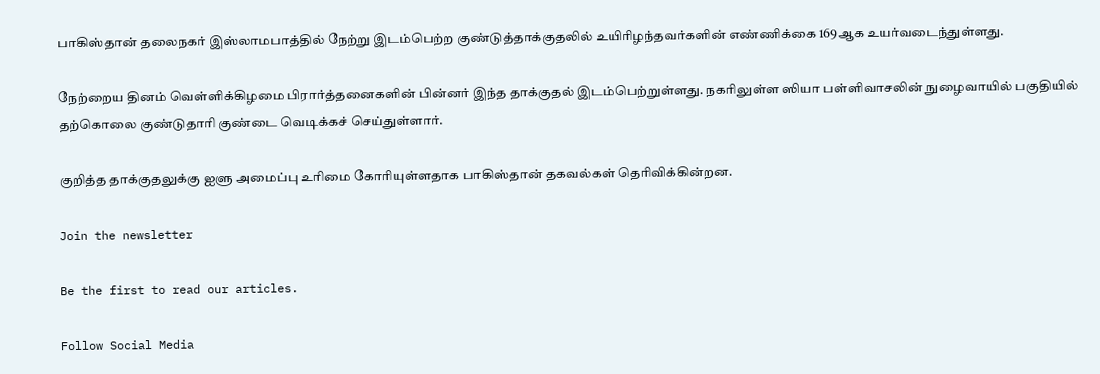பாகிஸ்தான் தலைநகர் இஸ்லாமபாத்தில் நேற்று இடம்பெற்ற குண்டுத்தாக்குதலில் உயிரிழந்தவர்களின் எண்ணிக்கை 169ஆக உயர்வடைந்துள்ளது.

நேற்றைய தினம் வெள்ளிக்கிழமை பிரார்த்தனைகளின் பின்னர் இந்த தாக்குதல் இடம்பெற்றுள்ளது. நகரிலுள்ள ஸியா பள்ளிவாசலின் நுழைவாயில் பகுதியில் தற்கொலை குண்டுதாரி குண்டை வெடிக்கச் செய்துள்ளார்.

குறித்த தாக்குதலுக்கு ஐளு அமைப்பு உரிமை கோரியுள்ளதாக பாகிஸ்தான் தகவல்கள் தெரிவிக்கின்றன.

Join the newsletter

Be the first to read our articles.

Follow Social Media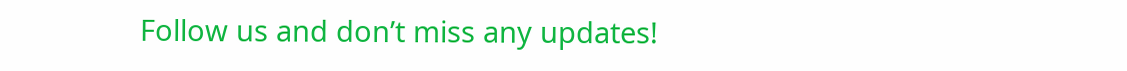Follow us and don’t miss any updates!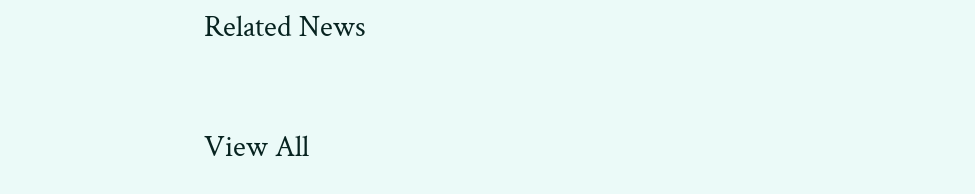Related News

View All